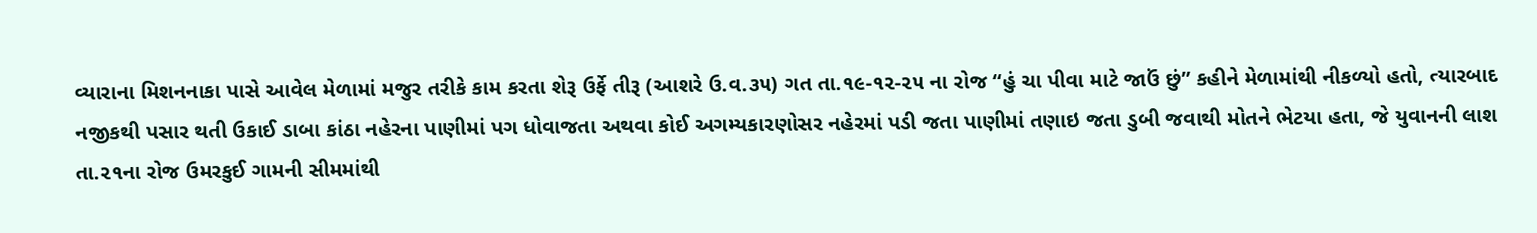વ્યારાના મિશનનાકા પાસે આવેલ મેળામાં મજુર તરીકે કામ કરતા શેરૂ ઉર્ફે તીરૂ (આશરે ઉ.વ.૩૫) ગત તા.૧૯-૧૨-૨૫ ના રોજ “હું ચા પીવા માટે જાઉં છું” કહીને મેળામાંથી નીકળ્યો હતો, ત્યારબાદ નજીકથી પસાર થતી ઉકાઈ ડાબા કાંઠા નહેરના પાણીમાં પગ ધોવાજતા અથવા કોઈ અગમ્યકારણોસર નહેરમાં પડી જતા પાણીમાં તણાઇ જતા ડુબી જવાથી મોતને ભેટયા હતા, જે યુવાનની લાશ તા.૨૧ના રોજ ઉમરકુઈ ગામની સીમમાંથી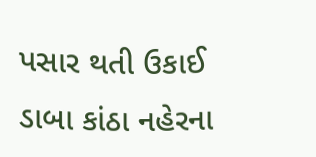પસાર થતી ઉકાઈ ડાબા કાંઠા નહેરના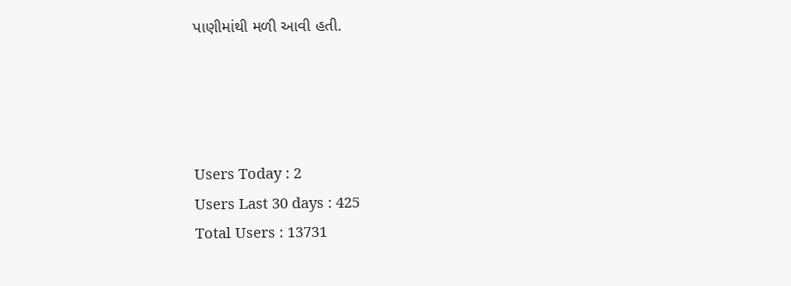પાણીમાંથી મળી આવી હતી.




Users Today : 2
Users Last 30 days : 425
Total Users : 13731